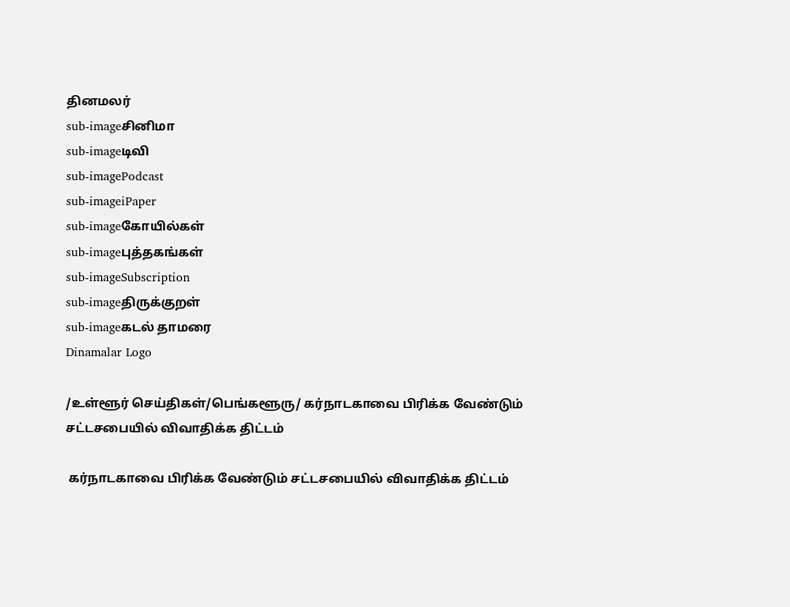தினமலர்
sub-imageசினிமா
sub-imageடிவி
sub-imagePodcast
sub-imageiPaper
sub-imageகோயில்கள்
sub-imageபுத்தகங்கள்
sub-imageSubscription
sub-imageதிருக்குறள்
sub-imageகடல் தாமரை
Dinamalar Logo

/உள்ளூர் செய்திகள்/பெங்களூரு/ கர்நாடகாவை பிரிக்க வேண்டும் சட்டசபையில் விவாதிக்க திட்டம்

 கர்நாடகாவை பிரிக்க வேண்டும் சட்டசபையில் விவாதிக்க திட்டம்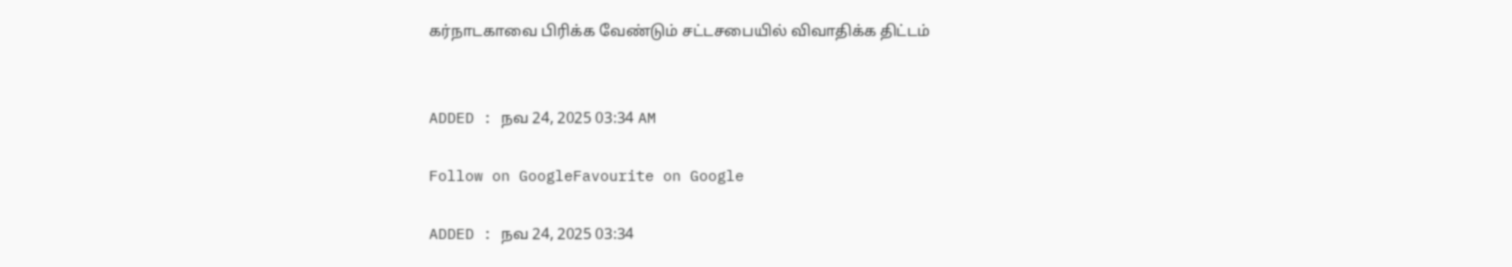கர்நாடகாவை பிரிக்க வேண்டும் சட்டசபையில் விவாதிக்க திட்டம்


ADDED : நவ 24, 2025 03:34 AM

Follow on GoogleFavourite on Google

ADDED : நவ 24, 2025 03:34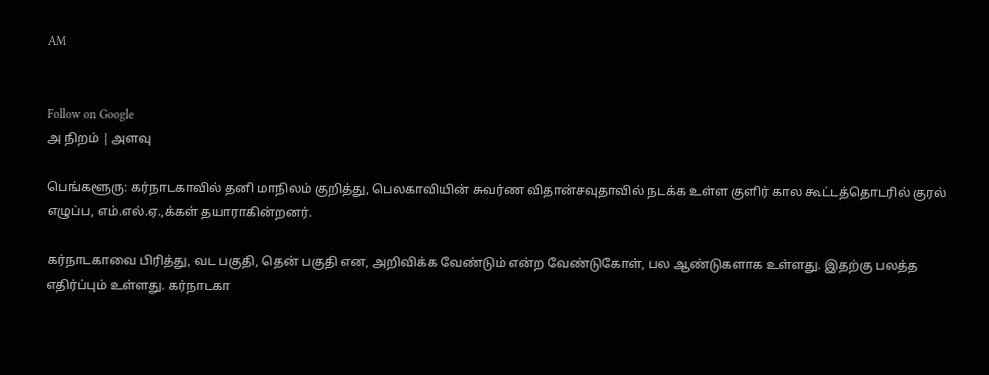AM


Follow on Google
அ நிறம் | அளவு

பெங்களூரு: கர்நாடகாவில் தனி மாநிலம் குறித்து, பெலகாவியின் சுவர்ண விதான்சவுதாவில் நடக்க உள்ள குளிர் கால கூட்டத்தொடரில் குரல் எழுப்ப, எம்.எல்.ஏ.,க்கள் தயாராகின்றனர்.

கர்நாடகாவை பிரித்து, வட பகுதி, தென் பகுதி என, அறிவிக்க வேண்டும் என்ற வேண்டுகோள், பல ஆண்டுகளாக உள்ளது. இதற்கு பலத்த எதிர்ப்பும் உள்ளது. கர்நாடகா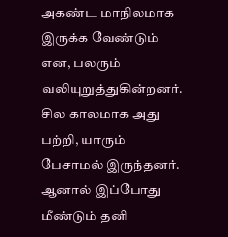அகண்ட மாநிலமாக இருக்க வேண்டும் என, பலரும் வலியுறுத்துகின்றனர். சில காலமாக அது பற்றி, யாரும் பேசாமல் இருந்தனர். ஆனால் இப்போது மீண்டும் தனி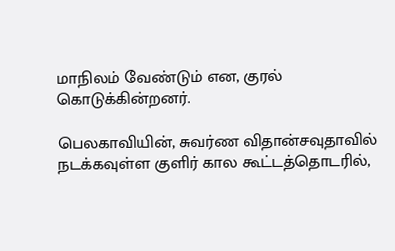மாநிலம் வேண்டும் என, குரல் கொடுக்கின்றனர்.

பெலகாவியின், சுவர்ண விதான்சவுதாவில் நடக்கவுள்ள குளிர் கால கூட்டத்தொடரில்,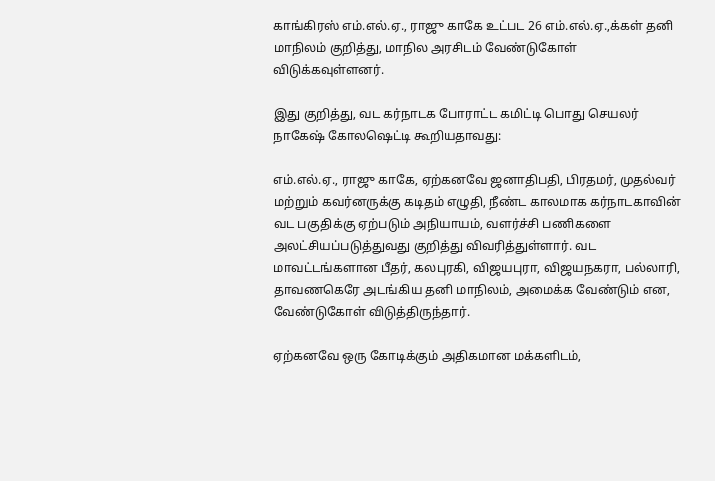காங்கிரஸ் எம்.எல்.ஏ., ராஜு காகே உட்பட 26 எம்.எல்.ஏ.,க்கள் தனி மாநிலம் குறித்து, மாநில அரசிடம் வேண்டுகோள் விடுக்கவுள்ளனர்.

இது குறித்து, வட கர்நாடக போராட்ட கமிட்டி பொது செயலர் நாகேஷ் கோலஷெட்டி கூறியதாவது:

எம்.எல்.ஏ., ராஜு காகே, ஏற்கனவே ஜனாதிபதி, பிரதமர், முதல்வர் மற்றும் கவர்னருக்கு கடிதம் எழுதி, நீண்ட காலமாக கர்நாடகாவின் வட பகுதிக்கு ஏற்படும் அநியாயம், வளர்ச்சி பணிகளை அலட்சியப்படுத்துவது குறித்து விவரித்துள்ளார். வட மாவட்டங்களான பீதர், கலபுரகி, விஜயபுரா, விஜயநகரா, பல்லாரி, தாவணகெரே அடங்கிய தனி மாநிலம், அமைக்க வேண்டும் என, வேண்டுகோள் விடுத்திருந்தார்.

ஏற்கனவே ஒரு கோடிக்கும் அதிகமான மக்களிடம்,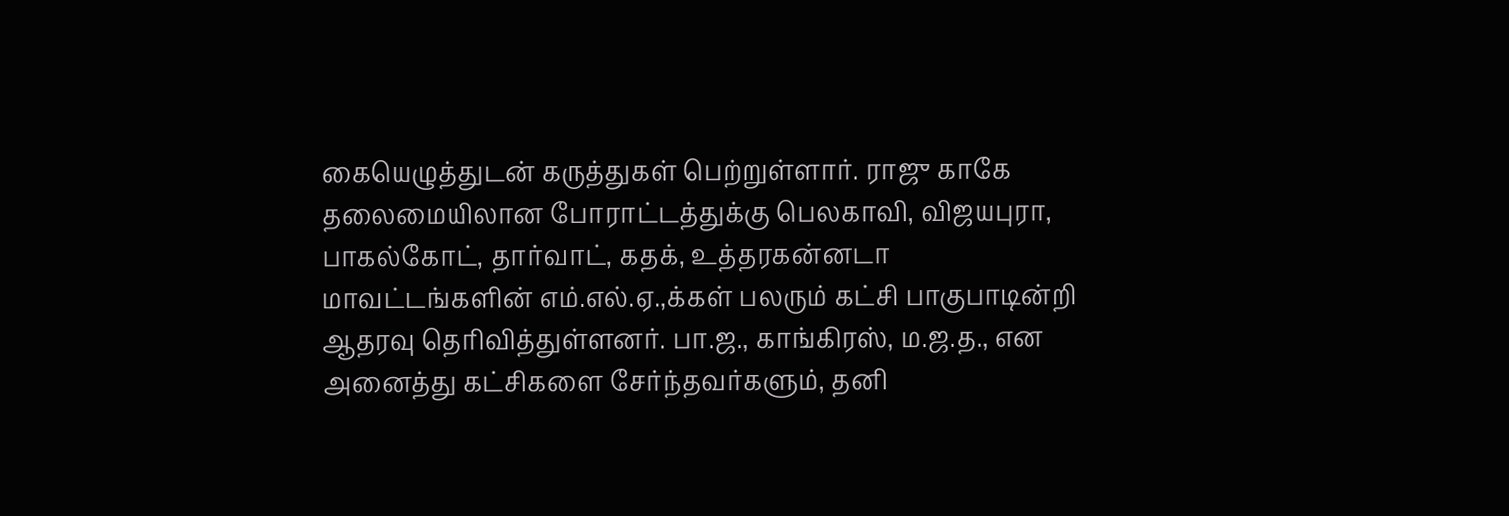கையெழுத்துடன் கருத்துகள் பெற்றுள்ளார். ராஜு காகே தலைமையிலான போராட்டத்துக்கு பெலகாவி, விஜயபுரா, பாகல்கோட், தார்வாட், கதக், உத்தரகன்னடா மாவட்டங்களின் எம்.எல்.ஏ.,க்கள் பலரும் கட்சி பாகுபாடின்றி ஆதரவு தெரிவித்துள்ளனர். பா.ஜ., காங்கிரஸ், ம.ஜ.த., என அனைத்து கட்சிகளை சேர்ந்தவர்களும், தனி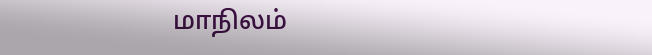மாநிலம்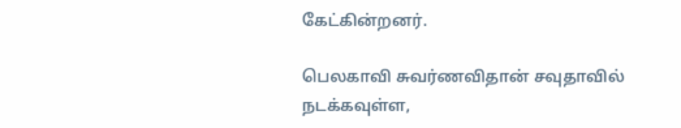கேட்கின்றனர்.

பெலகாவி சுவர்ணவிதான் சவுதாவில் நடக்கவுள்ள,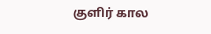குளிர் கால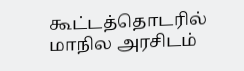கூட்டத்தொடரில் மாநில அரசிடம்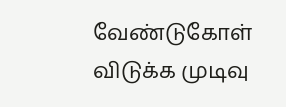வேண்டுகோள் விடுக்க முடிவு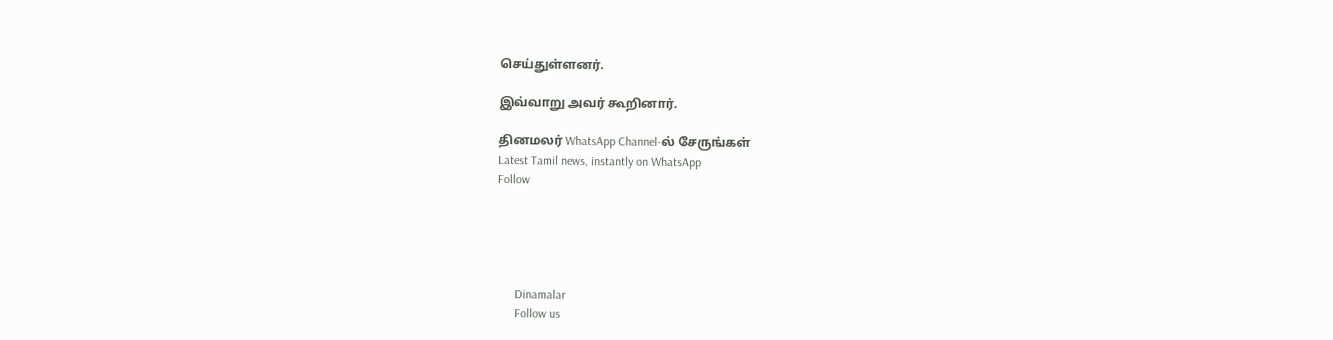செய்துள்ளனர்.

இவ்வாறு அவர் கூறினார்.

தினமலர் WhatsApp Channel-ல் சேருங்கள்
Latest Tamil news, instantly on WhatsApp
Follow





      Dinamalar
      Follow us